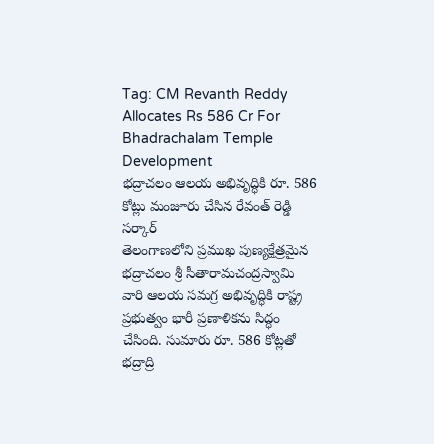Tag: CM Revanth Reddy Allocates Rs 586 Cr For Bhadrachalam Temple Development
భద్రాచలం ఆలయ అభివృద్ధికి రూ. 586 కోట్లు మంజూరు చేసిన రేవంత్ రెడ్డి సర్కార్
తెలంగాణలోని ప్రముఖ పుణ్యక్షేత్రమైన భద్రాచలం శ్రీ సీతారామచంద్రస్వామి వారి ఆలయ సమగ్ర అభివృద్ధికి రాష్ట్ర ప్రభుత్వం భారీ ప్రణాళికను సిద్ధం చేసింది. సుమారు రూ. 586 కోట్లతో భద్రాద్రి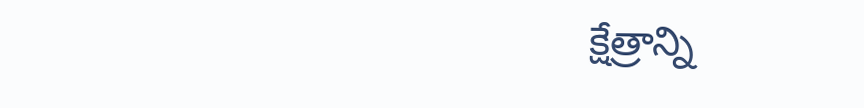క్షేత్రాన్ని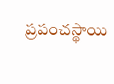ప్రపంచస్థాయి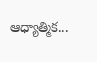ఆధ్యాత్మిక...